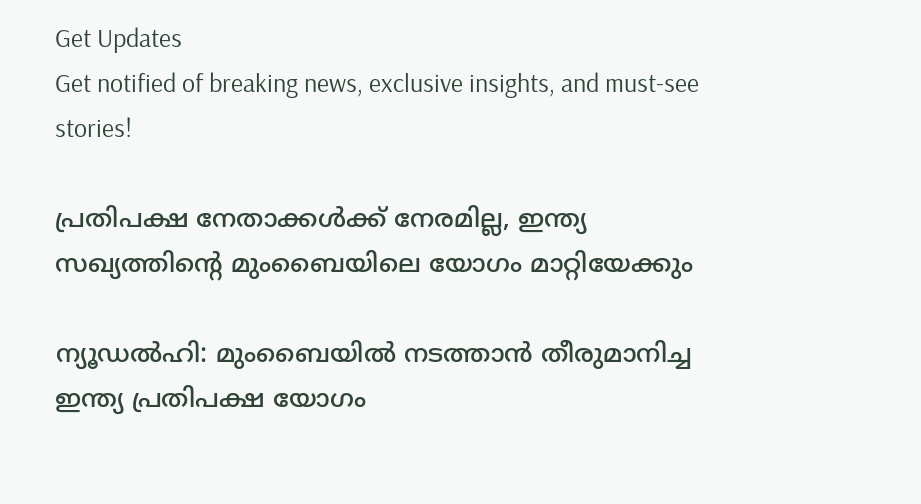Get Updates
Get notified of breaking news, exclusive insights, and must-see stories!

പ്രതിപക്ഷ നേതാക്കള്‍ക്ക് നേരമില്ല, ഇന്ത്യ സഖ്യത്തിന്റെ മുംബൈയിലെ യോഗം മാറ്റിയേക്കും

ന്യൂഡല്‍ഹി: മുംബൈയില്‍ നടത്താന്‍ തീരുമാനിച്ച ഇന്ത്യ പ്രതിപക്ഷ യോഗം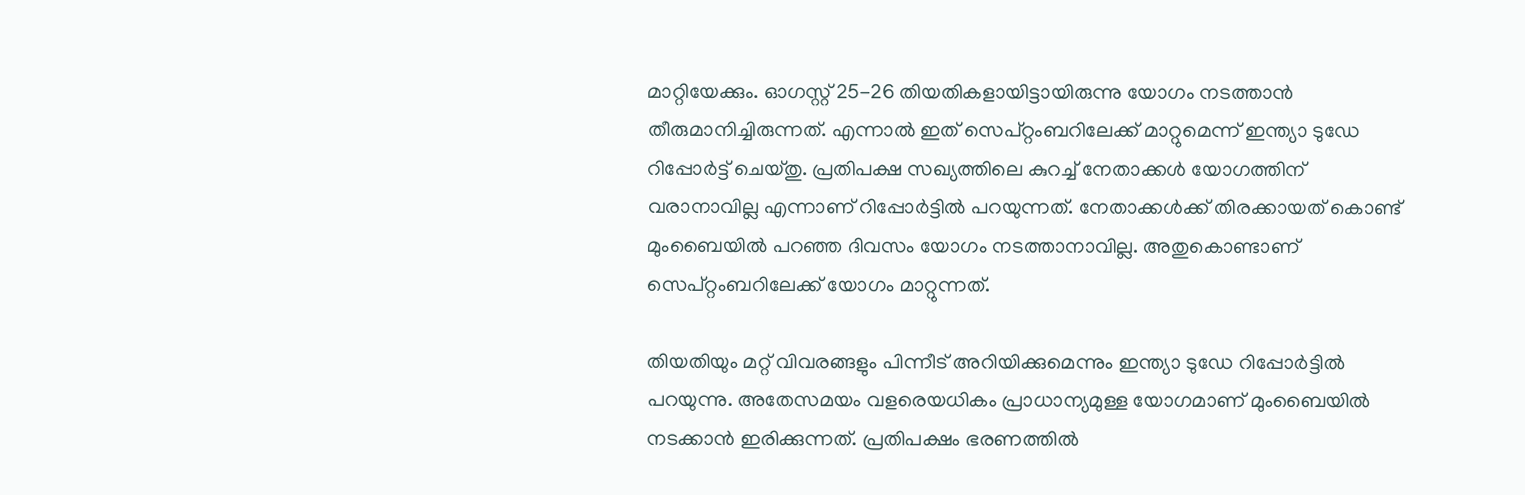മാറ്റിയേക്കും. ഓഗസ്റ്റ് 25-26 തിയതികളായിട്ടായിരുന്നു യോഗം നടത്താന്‍ തീരുമാനിച്ചിരുന്നത്. എന്നാല്‍ ഇത് സെപ്റ്റംബറിലേക്ക് മാറ്റുമെന്ന് ഇന്ത്യാ ടുഡേ റിപ്പോര്‍ട്ട് ചെയ്തു. പ്രതിപക്ഷ സഖ്യത്തിലെ കുറച്ച് നേതാക്കള്‍ യോഗത്തിന് വരാനാവില്ല എന്നാണ് റിപ്പോര്‍ട്ടില്‍ പറയുന്നത്. നേതാക്കള്‍ക്ക് തിരക്കായത് കൊണ്ട് മുംബൈയില്‍ പറഞ്ഞ ദിവസം യോഗം നടത്താനാവില്ല. അതുകൊണ്ടാണ് സെപ്റ്റംബറിലേക്ക് യോഗം മാറ്റുന്നത്.

തിയതിയും മറ്റ് വിവരങ്ങളും പിന്നീട് അറിയിക്കുമെന്നും ഇന്ത്യാ ടുഡേ റിപ്പോര്‍ട്ടില്‍ പറയുന്നു. അതേസമയം വളരെയധികം പ്രാധാന്യമുള്ള യോഗമാണ് മുംബൈയില്‍ നടക്കാന്‍ ഇരിക്കുന്നത്. പ്രതിപക്ഷം ഭരണത്തില്‍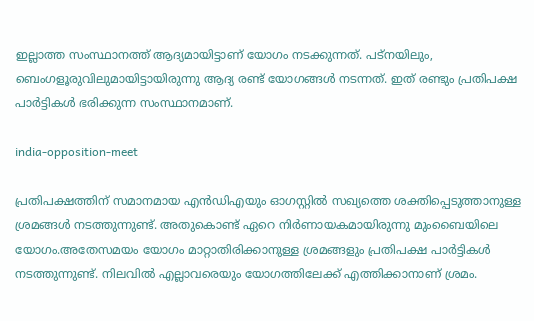ഇല്ലാത്ത സംസ്ഥാനത്ത് ആദ്യമായിട്ടാണ് യോഗം നടക്കുന്നത്. പട്‌നയിലും, ബെംഗളൂരുവിലുമായിട്ടായിരുന്നു ആദ്യ രണ്ട് യോഗങ്ങള്‍ നടന്നത്. ഇത് രണ്ടും പ്രതിപക്ഷ പാര്‍ട്ടികള്‍ ഭരിക്കുന്ന സംസ്ഥാനമാണ്.

india-opposition-meet

പ്രതിപക്ഷത്തിന് സമാനമായ എന്‍ഡിഎയും ഓഗസ്റ്റില്‍ സഖ്യത്തെ ശക്തിപ്പെടുത്താനുള്ള ശ്രമങ്ങള്‍ നടത്തുന്നുണ്ട്. അതുകൊണ്ട് ഏറെ നിര്‍ണായകമായിരുന്നു മുംബൈയിലെ യോഗം.അതേസമയം യോഗം മാറ്റാതിരിക്കാനുള്ള ശ്രമങ്ങളും പ്രതിപക്ഷ പാര്‍ട്ടികള്‍ നടത്തുന്നുണ്ട്. നിലവില്‍ എല്ലാവരെയും യോഗത്തിലേക്ക് എത്തിക്കാനാണ് ശ്രമം.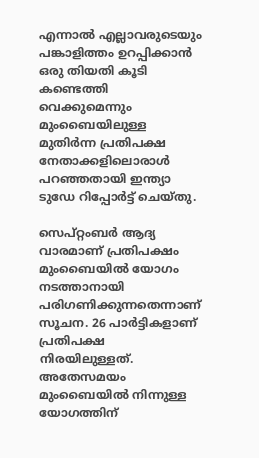എന്നാല്‍ എല്ലാവരുടെയും പങ്കാളിത്തം ഉറപ്പിക്കാന്‍ ഒരു തിയതി കൂടി കണ്ടെത്തി വെക്കുമെന്നും മുംബൈയിലുള്ള മുതിര്‍ന്ന പ്രതിപക്ഷ നേതാക്കളിലൊരാള്‍ പറഞ്ഞതായി ഇന്ത്യാ ടുഡേ റിപ്പോര്‍ട്ട് ചെയ്തു.

സെപ്റ്റംബര്‍ ആദ്യ വാരമാണ് പ്രതിപക്ഷം മുംബൈയില്‍ യോഗം നടത്താനായി പരിഗണിക്കുന്നതെന്നാണ് സൂചന. 26 പാര്‍ട്ടികളാണ് പ്രതിപക്ഷ നിരയിലുള്ളത്. അതേസമയം മുംബൈയില്‍ നിന്നുള്ള യോഗത്തിന്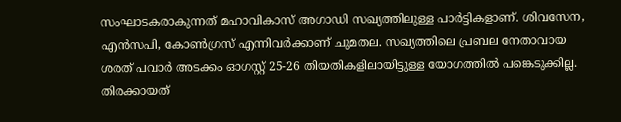സംഘാടകരാകുന്നത് മഹാവികാസ് അഗാഡി സഖ്യത്തിലുള്ള പാര്‍ട്ടികളാണ്. ശിവസേന, എന്‍സപി, കോണ്‍ഗ്രസ് എന്നിവര്‍ക്കാണ് ചുമതല. സഖ്യത്തിലെ പ്രബല നേതാവായ ശരത് പവാര്‍ അടക്കം ഓഗസ്റ്റ് 25-26 തിയതികളിലായിട്ടുള്ള യോഗത്തില്‍ പങ്കെടുക്കില്ല. തിരക്കായത്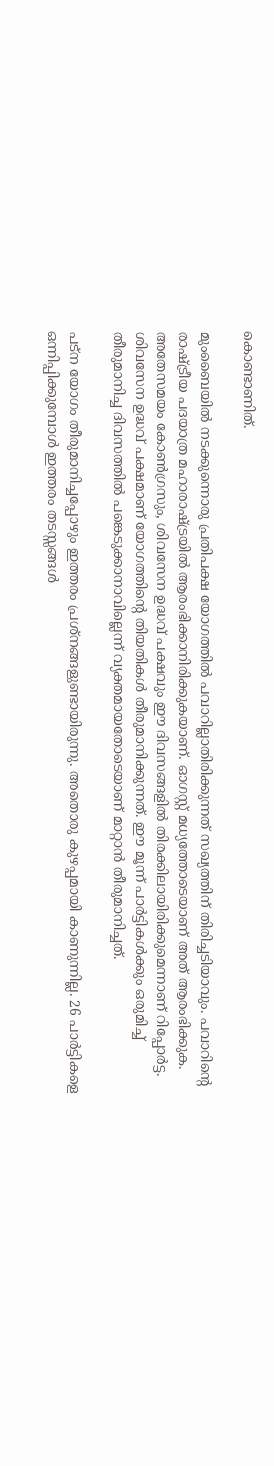കൊണ്ടാണിത്.

മുംബൈയില്‍ നടക്കുന്നൊരു പ്രതിപക്ഷ യോഗത്തില്‍ പവാറില്ലാതിരിക്കുന്നത് സഖ്യത്തിന് തിരിച്ചടിയാവും. പവാറിന്റെ രാഷ്ട്രീയ പദയാത്ര മഹാരാഷ്ട്രയില്‍ ആരംഭിക്കാനിരിക്കുകയാണ്. ഓഗസ്റ്റ് മധ്യത്തോടെയാണ് അത് ആരംഭിക്കുക. അതേസമയം കോണ്‍ഗ്രസും, ശിവസേന ഉദ്ധവ് പക്ഷവും ഈ ദിവസങ്ങളില്‍ തിരക്കിലായിരിക്കുമെന്നാണ് റിപ്പോര്‍ട്ട. ശിവസേന ഉദ്ധവ് പക്ഷമാണ് യോഗത്തിന്റെ തിയതികള്‍ തീരുമാനിക്കുന്നത്. ഈ മൂന്ന് പാര്‍ട്ടികള്‍ക്കും ഒരുമിച്ച് തീരുമാനിച്ച ദിവസത്തില്‍ പങ്കെടുക്കാനാവില്ലെന്ന് വ്യക്തമായതോടെയാണ് മാറ്റാന്‍ തീരുമാനിച്ചത്.

പട്‌ന യോഗം തീരുമാനിച്ചപ്പോഴും ഇത്തരം പ്രശ്‌നങ്ങളുണ്ടായിരുന്നു. അതൊരു കുഴപ്പമായി കാണുന്നില്ല. 26 പാര്‍ട്ടികളെ ഒന്നിപ്പിക്കുമ്പോള്‍ ഇത്തരം തടസ്സങ്ങള്‍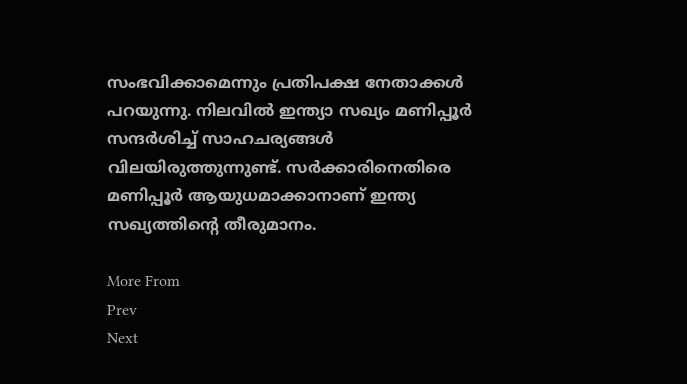സംഭവിക്കാമെന്നും പ്രതിപക്ഷ നേതാക്കള്‍ പറയുന്നു. നിലവില്‍ ഇന്ത്യാ സഖ്യം മണിപ്പൂര്‍ സന്ദര്‍ശിച്ച് സാഹചര്യങ്ങള്‍ വിലയിരുത്തുന്നുണ്ട്. സര്‍ക്കാരിനെതിരെ മണിപ്പൂര്‍ ആയുധമാക്കാനാണ് ഇന്ത്യ സഖ്യത്തിന്റെ തീരുമാനം.

More From
Prev
Next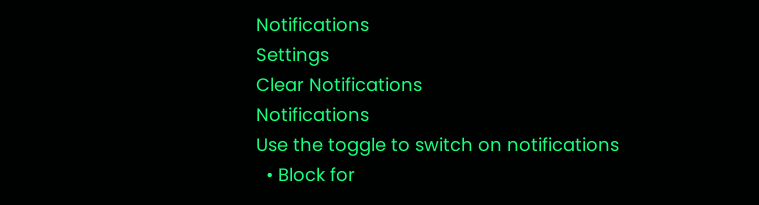Notifications
Settings
Clear Notifications
Notifications
Use the toggle to switch on notifications
  • Block for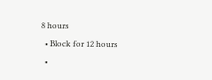8 hours
  • Block for 12 hours
  •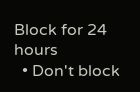Block for 24 hours
  • Don't block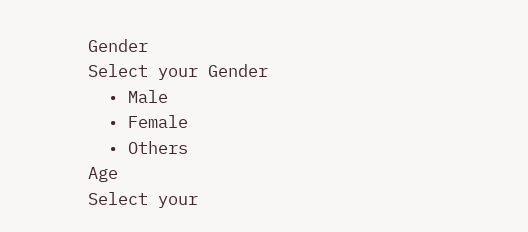Gender
Select your Gender
  • Male
  • Female
  • Others
Age
Select your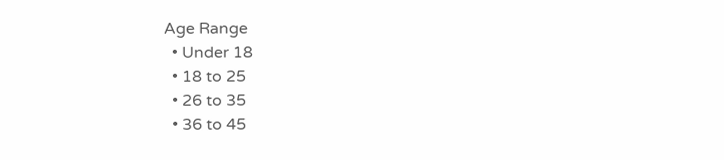Age Range
  • Under 18
  • 18 to 25
  • 26 to 35
  • 36 to 45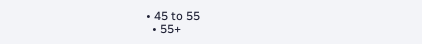• 45 to 55
  • 55+